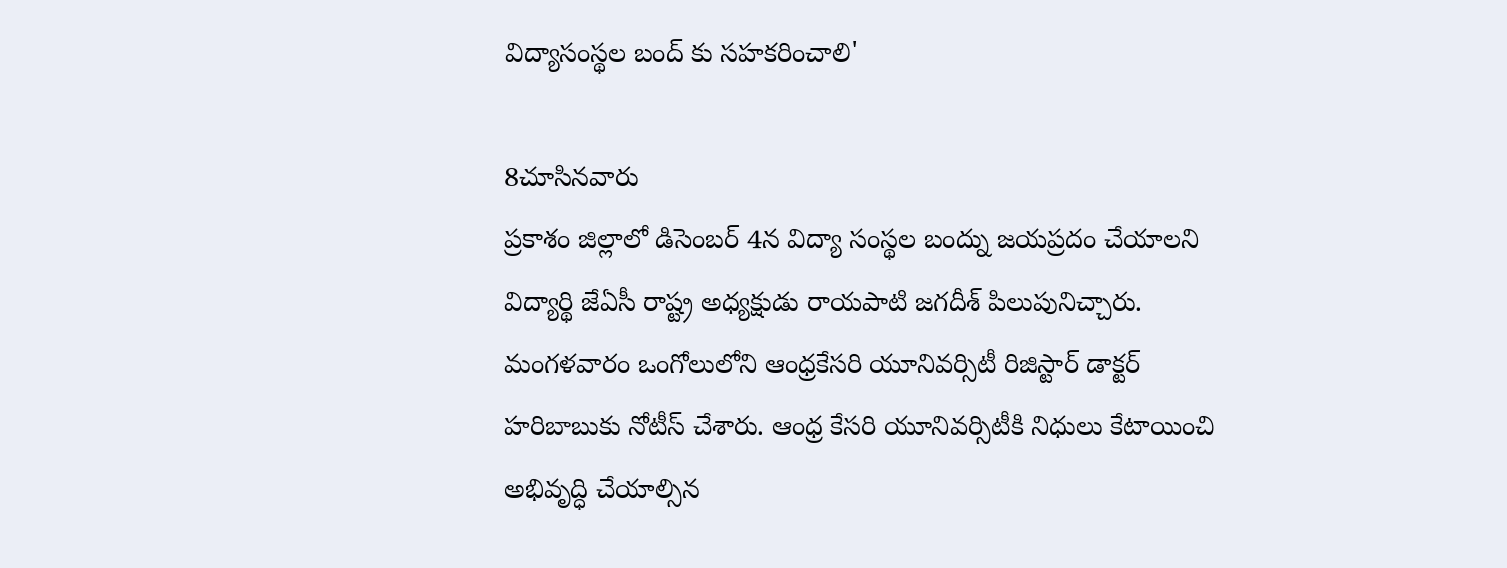విద్యాసంస్థల బంద్ కు సహకరించాలి'

8చూసినవారు
ప్రకాశం జిల్లాలో డిసెంబర్ 4న విద్యా సంస్థల బంద్ను జయప్రదం చేయాలని విద్యార్థి జేఏసీ రాష్ట్ర అధ్యక్షుడు రాయపాటి జగదీశ్ పిలుపునిచ్చారు. మంగళవారం ఒంగోలులోని ఆంధ్రకేసరి యూనివర్సిటీ రిజిస్టార్ డాక్టర్ హరిబాబుకు నోటీస్ చేశారు. ఆంధ్ర కేసరి యూనివర్సిటీకి నిధులు కేటాయించి అభివృద్ధి చేయాల్సిన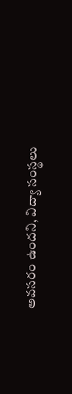అవసరం ఉందని, విద్యా సంస్థలు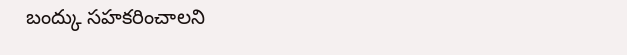బంద్కు సహకరించాలని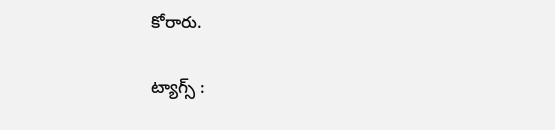కోరారు.

ట్యాగ్స్ :